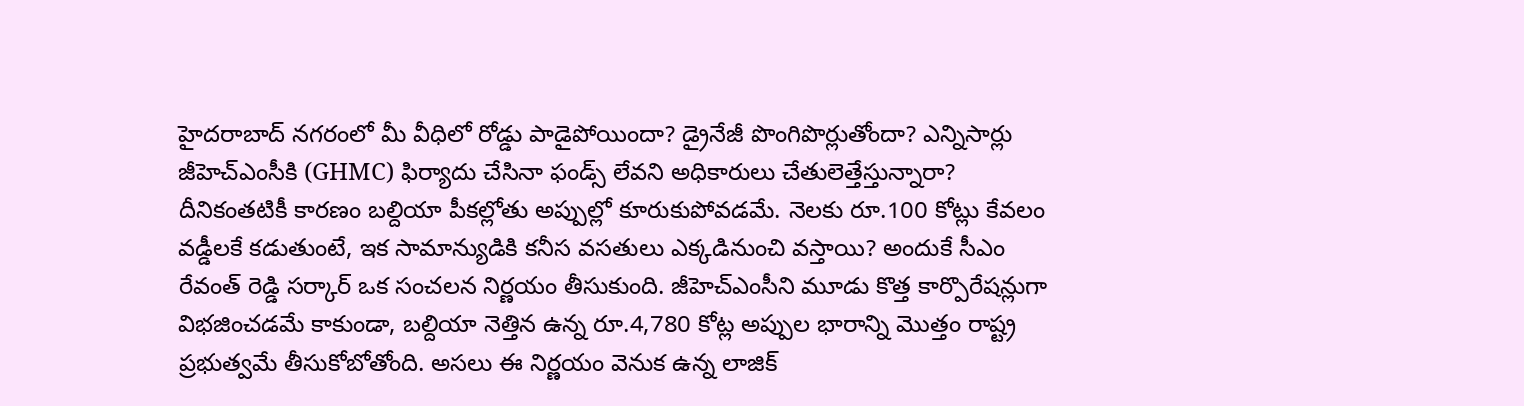హైదరాబాద్ నగరంలో మీ వీధిలో రోడ్డు పాడైపోయిందా? డ్రైనేజీ పొంగిపొర్లుతోందా? ఎన్నిసార్లు జీహెచ్ఎంసీకి (GHMC) ఫిర్యాదు చేసినా ఫండ్స్ లేవని అధికారులు చేతులెత్తేస్తున్నారా? దీనికంతటికీ కారణం బల్దియా పీకల్లోతు అప్పుల్లో కూరుకుపోవడమే. నెలకు రూ.100 కోట్లు కేవలం వడ్డీలకే కడుతుంటే, ఇక సామాన్యుడికి కనీస వసతులు ఎక్కడినుంచి వస్తాయి? అందుకే సీఎం రేవంత్ రెడ్డి సర్కార్ ఒక సంచలన నిర్ణయం తీసుకుంది. జీహెచ్ఎంసీని మూడు కొత్త కార్పొరేషన్లుగా విభజించడమే కాకుండా, బల్దియా నెత్తిన ఉన్న రూ.4,780 కోట్ల అప్పుల భారాన్ని మొత్తం రాష్ట్ర ప్రభుత్వమే తీసుకోబోతోంది. అసలు ఈ నిర్ణయం వెనుక ఉన్న లాజిక్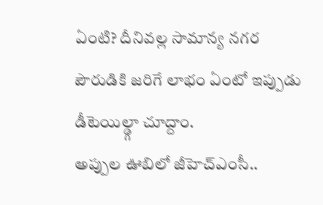ఏంటి? దీనివల్ల సామాన్య నగర పౌరుడికి జరిగే లాభం ఏంటో ఇప్పుడు డీటెయిల్డ్గా చూద్దాం.
అప్పుల ఊబిలో జీహెచ్ఎంసీ..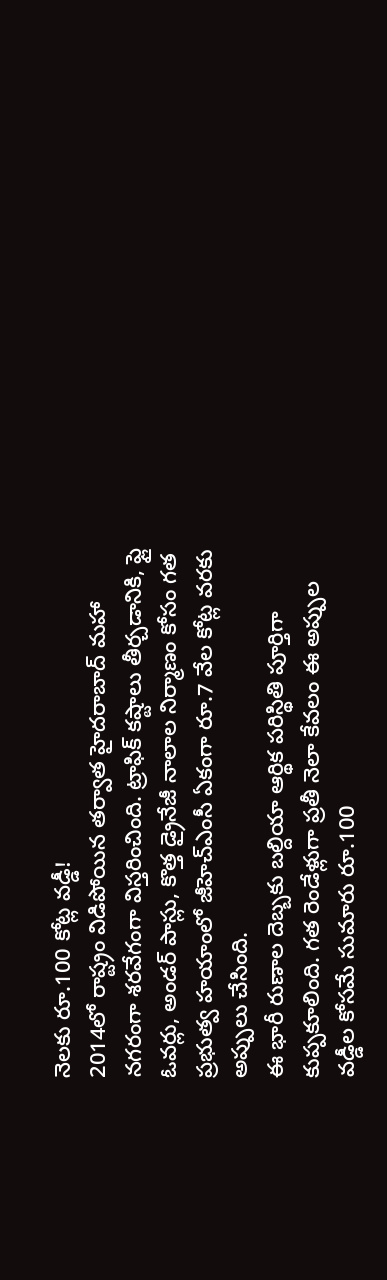నెలకు రూ.100 కోట్ల వడ్డీ!
2014లో రాష్ట్రం విడిపోయిన తర్వాత హైదరాబాద్ మహా నగరంగా శరవేగంగా విస్తరించింది. ట్రాఫిక్ కష్టాలు తీర్చడానికి, ఫ్లై ఓవర్లు, అండర్ పాస్లు, కొత్త డ్రైనేజీ నాలాల నిర్మాణం కోసం గత ప్రభుత్వ హయాంలో జీహెచ్ఎంసీ ఏకంగా రూ.7 వేల కోట్ల వరకు అప్పులు చేసింది.
ఈ భారీ రుణాల దెబ్బకు బల్దియా ఆర్థిక పరిస్థితి పూర్తిగా కుప్పకూలింది. గత రెండేళ్లుగా ప్రతీ నెలా కేవలం ఈ అప్పుల వడ్డీల కోసమే సుమారు రూ.100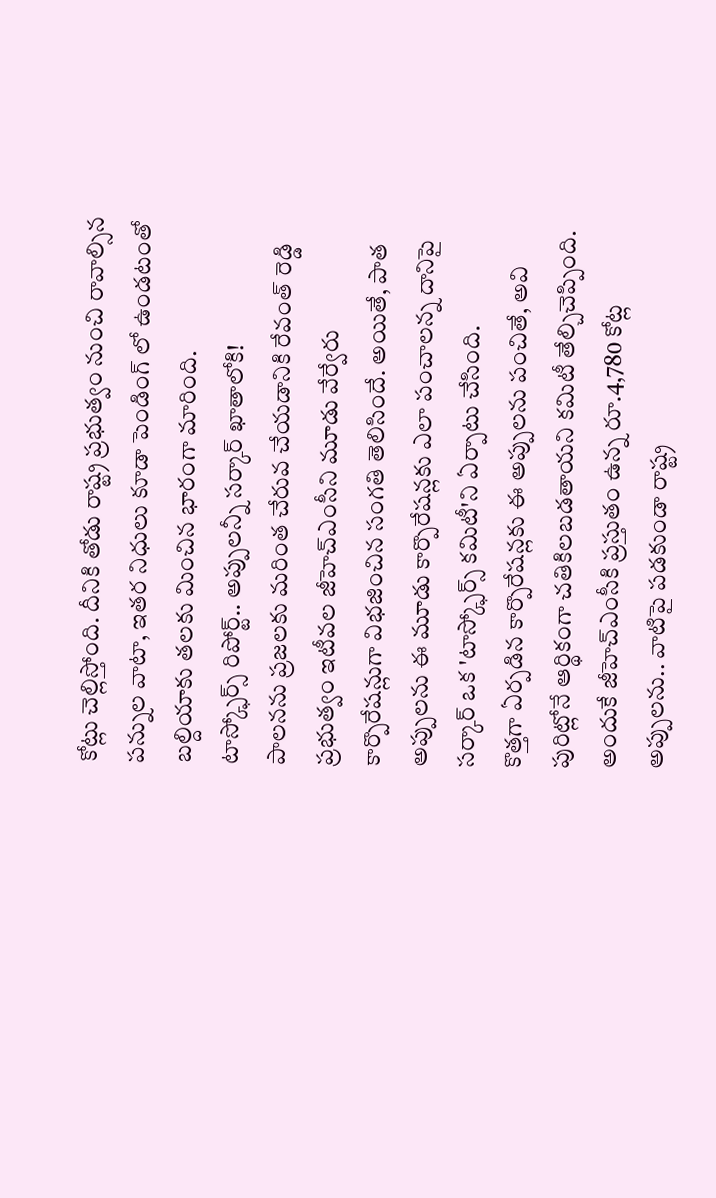కోట్లు చెల్లిస్తోంది. దీనికి తోడు రాష్ట్ర ప్రభుత్వం నుంచి రావాల్సిన పన్నుల వాటా, ఇతర నిధులు కూడా పెండింగ్ లో ఉండటంతో బల్దియాకు తలకు మించిన భారంగా మారింది.
టాస్క్ఫోర్స్ రిపోర్ట్.. అప్పులన్నీ సర్కార్ ఖాతాలోకి!
పాలనను ప్రజలకు మరింత చేరువ చేయడానికి రేవంత్ రెడ్డి ప్రభుత్వం ఇటీవల జీహెచ్ఎంసీని మూడు వేర్వేరు కార్పొరేషన్లుగా విభజించిన సంగతి తెలిసిందే. అయితే, పాత అప్పులను ఈ మూడు కార్పొరేషన్లకు ఎలా పంచాలన్న దానిపై సర్కార్ ఒక 'టాస్క్ఫోర్స్ కమిటీ'ని ఏర్పాటు చేసింది.
కొత్తగా ఏర్పడిన కార్పొరేషన్లకు ఈ అప్పులను పంచితే, అవి పురిట్లోనే ఆర్థికంగా చతికిలబడతాయని కమిటీ తేల్చిచెప్పింది. అందుకే జీహెచ్ఎంసీకి ప్రస్తుతం ఉన్న రూ.4,780 కోట్ల అప్పులను.. వాటిపై పడకుండా రాష్ట్ర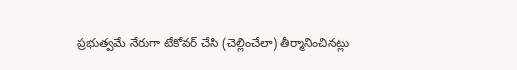ప్రభుత్వమే నేరుగా టేకోవర్ చేసి (చెల్లించేలా) తీర్మానించినట్లు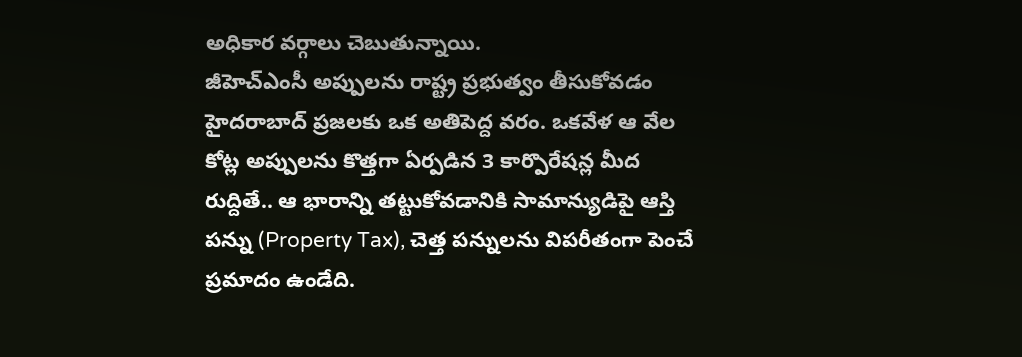అధికార వర్గాలు చెబుతున్నాయి.
జీహెచ్ఎంసీ అప్పులను రాష్ట్ర ప్రభుత్వం తీసుకోవడం హైదరాబాద్ ప్రజలకు ఒక అతిపెద్ద వరం. ఒకవేళ ఆ వేల కోట్ల అప్పులను కొత్తగా ఏర్పడిన 3 కార్పొరేషన్ల మీద రుద్దితే.. ఆ భారాన్ని తట్టుకోవడానికి సామాన్యుడిపై ఆస్తి పన్ను (Property Tax), చెత్త పన్నులను విపరీతంగా పెంచే ప్రమాదం ఉండేది.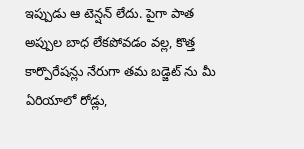ఇప్పుడు ఆ టెన్షన్ లేదు. పైగా పాత అప్పుల బాధ లేకపోవడం వల్ల, కొత్త కార్పొరేషన్లు నేరుగా తమ బడ్జెట్ ను మీ ఏరియాలో రోడ్లు,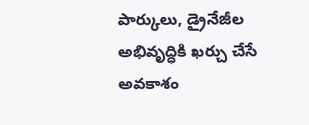పార్కులు, డ్రైనేజీల అభివృద్ధికి ఖర్చు చేసే అవకాశం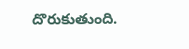దొరుకుతుంది.